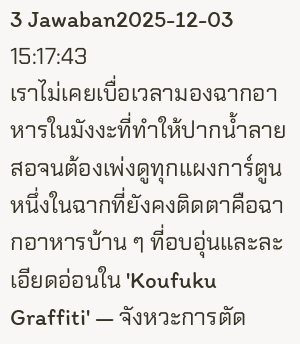3 Jawaban2025-12-03 15:17:43
เราไม่เคยเบื่อเวลามองฉากอาหารในมังงะที่ทำให้ปากน้ำลายสอจนต้องเพ่งดูทุกแผงการ์ตูน หนึ่งในฉากที่ยังคงติดตาคือฉากอาหารบ้าน ๆ ที่อบอุ่นและละเอียดอ่อนใน 'Koufuku Graffiti' — จังหวะการตัด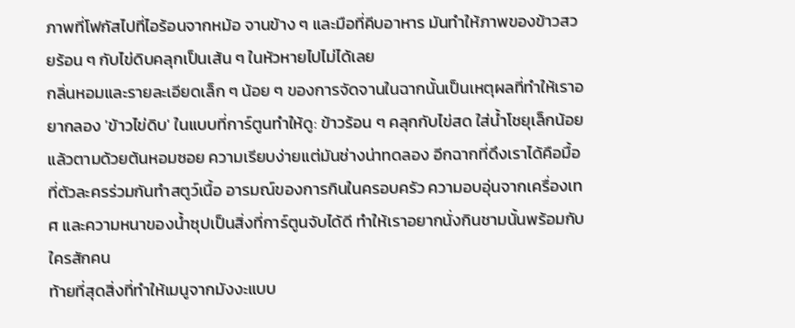ภาพที่โฟกัสไปที่ไอร้อนจากหม้อ จานข้าง ๆ และมือที่คีบอาหาร มันทำให้ภาพของข้าวสวยร้อน ๆ กับไข่ดิบคลุกเป็นเส้น ๆ ในหัวหายไปไม่ได้เลย
กลิ่นหอมและรายละเอียดเล็ก ๆ น้อย ๆ ของการจัดจานในฉากนั้นเป็นเหตุผลที่ทำให้เราอยากลอง 'ข้าวไข่ดิบ' ในแบบที่การ์ตูนทำให้ดู: ข้าวร้อน ๆ คลุกกับไข่สด ใส่น้ำโชยุเล็กน้อย แล้วตามด้วยต้นหอมซอย ความเรียบง่ายแต่มันช่างน่าทดลอง อีกฉากที่ดึงเราได้คือมื้อที่ตัวละครร่วมกันทำสตูว์เนื้อ อารมณ์ของการกินในครอบครัว ความอบอุ่นจากเครื่องเทศ และความหนาของน้ำซุปเป็นสิ่งที่การ์ตูนจับได้ดี ทำให้เราอยากนั่งกินชามนั้นพร้อมกับใครสักคน
ท้ายที่สุดสิ่งที่ทำให้เมนูจากมังงะแบบ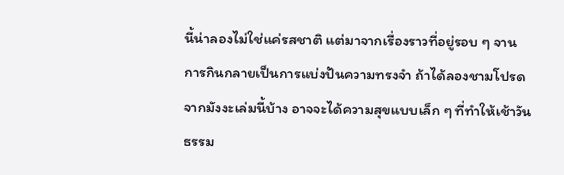นี้น่าลองไม่ใช่แค่รสชาติ แต่มาจากเรื่องราวที่อยู่รอบ ๆ จาน การกินกลายเป็นการแบ่งปันความทรงจำ ถ้าได้ลองชามโปรดจากมังงะเล่มนี้บ้าง อาจจะได้ความสุขแบบเล็ก ๆ ที่ทำให้เช้าวันธรรม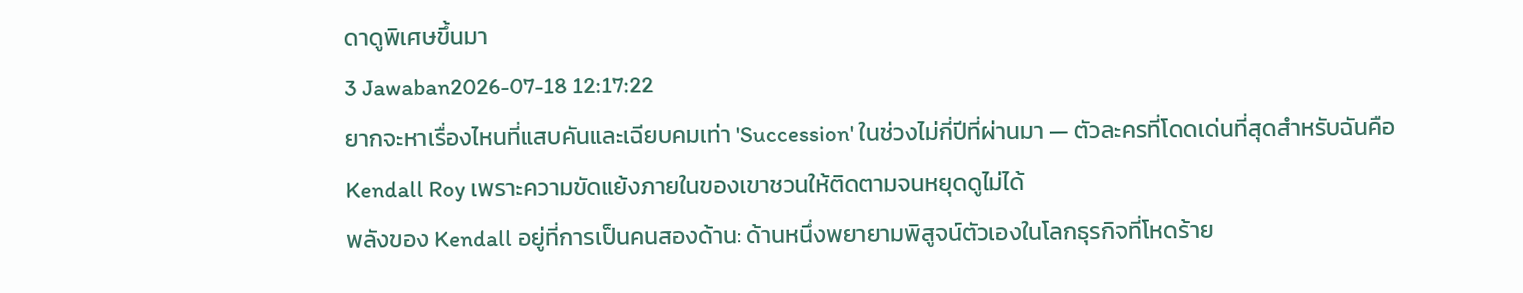ดาดูพิเศษขึ้นมา
3 Jawaban2026-07-18 12:17:22
ยากจะหาเรื่องไหนที่แสบคันและเฉียบคมเท่า 'Succession' ในช่วงไม่กี่ปีที่ผ่านมา — ตัวละครที่โดดเด่นที่สุดสำหรับฉันคือ Kendall Roy เพราะความขัดแย้งภายในของเขาชวนให้ติดตามจนหยุดดูไม่ได้
พลังของ Kendall อยู่ที่การเป็นคนสองด้าน: ด้านหนึ่งพยายามพิสูจน์ตัวเองในโลกธุรกิจที่โหดร้าย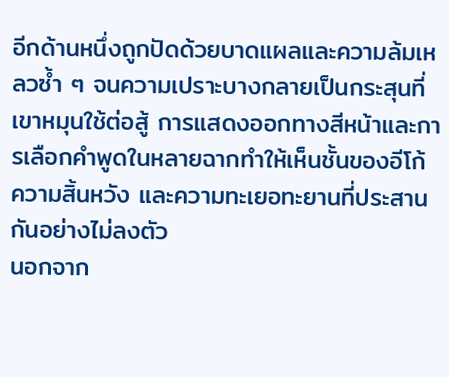อีกด้านหนึ่งถูกปัดด้วยบาดแผลและความล้มเหลวซ้ำ ๆ จนความเปราะบางกลายเป็นกระสุนที่เขาหมุนใช้ต่อสู้ การแสดงออกทางสีหน้าและการเลือกคำพูดในหลายฉากทำให้เห็นชั้นของอีโก้ ความสิ้นหวัง และความทะเยอทะยานที่ประสานกันอย่างไม่ลงตัว
นอกจาก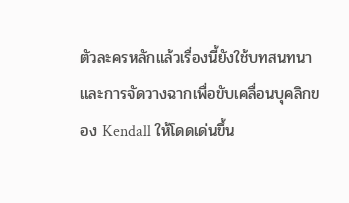ตัวละครหลักแล้วเรื่องนี้ยังใช้บทสนทนาและการจัดวางฉากเพื่อขับเคลื่อนบุคลิกของ Kendall ให้โดดเด่นขึ้น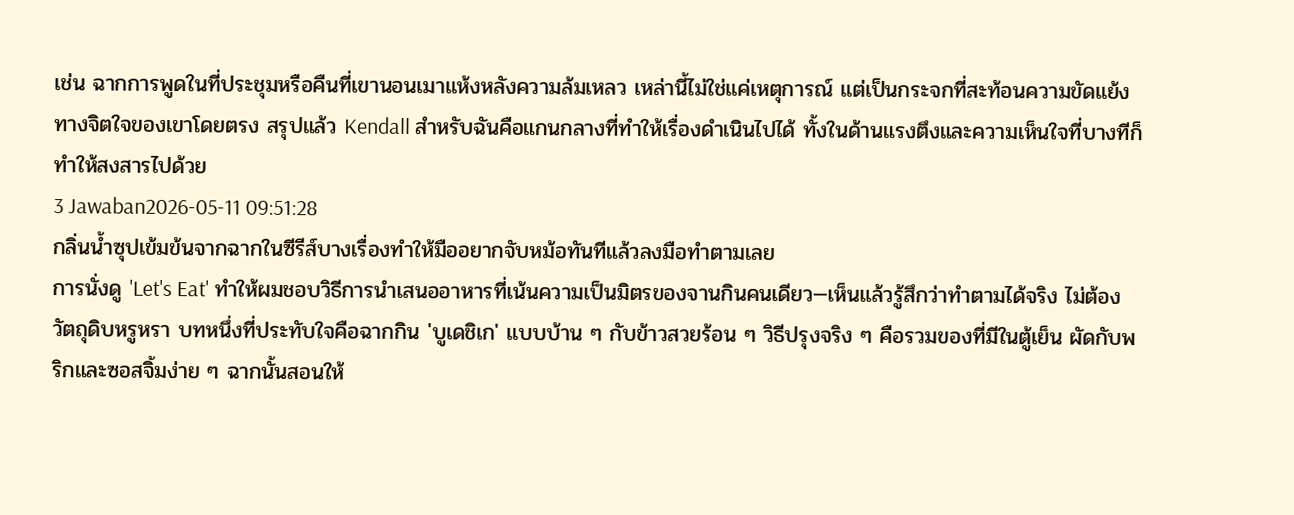เช่น ฉากการพูดในที่ประชุมหรือคืนที่เขานอนเมาแห้งหลังความล้มเหลว เหล่านี้ไม่ใช่แค่เหตุการณ์ แต่เป็นกระจกที่สะท้อนความขัดแย้งทางจิตใจของเขาโดยตรง สรุปแล้ว Kendall สำหรับฉันคือแกนกลางที่ทำให้เรื่องดำเนินไปได้ ทั้งในด้านแรงตึงและความเห็นใจที่บางทีก็ทำให้สงสารไปด้วย
3 Jawaban2026-05-11 09:51:28
กลิ่นน้ำซุปเข้มข้นจากฉากในซีรีส์บางเรื่องทำให้มืออยากจับหม้อทันทีแล้วลงมือทำตามเลย
การนั่งดู 'Let's Eat' ทำให้ผมชอบวิธีการนำเสนออาหารที่เน้นความเป็นมิตรของจานกินคนเดียว—เห็นแล้วรู้สึกว่าทำตามได้จริง ไม่ต้องวัตถุดิบหรูหรา บทหนึ่งที่ประทับใจคือฉากกิน 'บูเดชิเก' แบบบ้าน ๆ กับข้าวสวยร้อน ๆ วิธีปรุงจริง ๆ คือรวมของที่มีในตู้เย็น ผัดกับพริกและซอสจิ้มง่าย ๆ ฉากนั้นสอนให้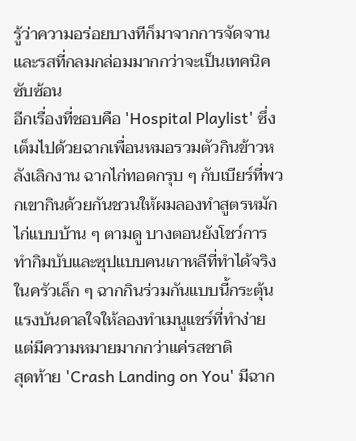รู้ว่าความอร่อยบางทีก็มาจากการจัดจานและรสที่กลมกล่อมมากกว่าจะเป็นเทคนิคซับซ้อน
อีกเรื่องที่ชอบคือ 'Hospital Playlist' ซึ่งเต็มไปด้วยฉากเพื่อนหมอรวมตัวกินข้าวหลังเลิกงาน ฉากไก่ทอดกรุบ ๆ กับเบียร์ที่พวกเขากินด้วยกันชวนให้ผมลองทำสูตรหมักไก่แบบบ้าน ๆ ตามดู บางตอนยังโชว์การทำกิมบับและซุปแบบคนเกาหลีที่ทำได้จริงในครัวเล็ก ๆ ฉากกินร่วมกันแบบนี้กระตุ้นแรงบันดาลใจให้ลองทำเมนูแชร์ที่ทำง่ายแต่มีความหมายมากกว่าแค่รสชาติ
สุดท้าย 'Crash Landing on You' มีฉาก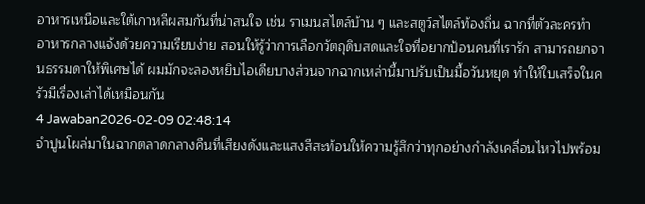อาหารเหนือและใต้เกาหลีผสมกันที่น่าสนใจ เช่น ราเมนสไตล์บ้าน ๆ และสตูว์สไตล์ท้องถิ่น ฉากที่ตัวละครทำอาหารกลางแจ้งด้วยความเรียบง่าย สอนให้รู้ว่าการเลือกวัตถุดิบสดและใจที่อยากป้อนคนที่เรารัก สามารถยกจานธรรมดาให้พิเศษได้ ผมมักจะลองหยิบไอเดียบางส่วนจากฉากเหล่านี้มาปรับเป็นมื้อวันหยุด ทำให้ใบเสร็จในครัวมีเรื่องเล่าได้เหมือนกัน
4 Jawaban2026-02-09 02:48:14
จำปูนโผล่มาในฉากตลาดกลางคืนที่เสียงดังและแสงสีสะท้อนให้ความรู้สึกว่าทุกอย่างกำลังเคลื่อนไหวไปพร้อม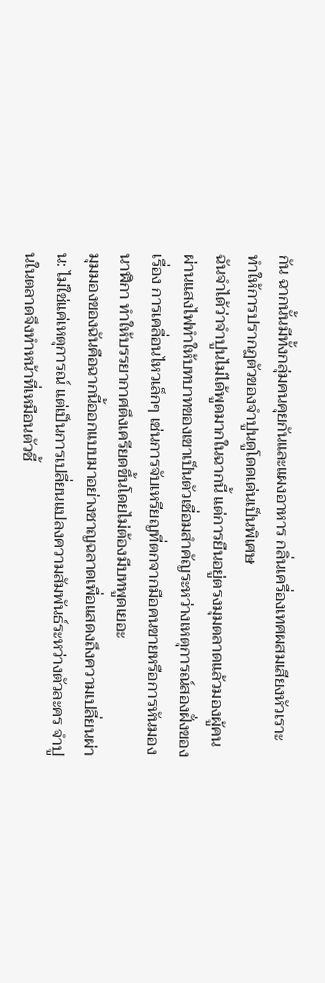กัน ฉากนั้นมีทั้งกลุ่มคนคุยกันและแผงอาหาร กลิ่นเครื่องเทศผสมเสียงหัวเราะ ทำให้การปรากฏตัวของจำปูนดูโดดเด่นเป็นพิเศษ
ฉันจำได้ว่าจำปูนไม่ได้พูดมากในฉากนี้ แต่การยืนอยู่ตรงมุมตลาดแล้วมองผู้คนผ่านแสงไฟทำให้บทบาทของเขาเป็นตัวเชื่อมสำคัญระหว่างเหตุการณ์สองฝั่งของเรื่อง การเคลื่อนไหวเล็กๆ เช่นการจับเหรียญที่ตกจากมือคนขายหรือการหันมองนาฬิกา ทำให้บรรยากาศตึงเครียดขึ้นโดยไม่ต้องมีบทพูดเยอะ
มุมมองของฉันคือฉากนี้ออกแบบมาอย่างชาญฉลาดเพื่อแสดงถึงความเปลี่ยนผ่าน: ไม่ใช่แค่เหตุการณ์ แต่เป็นการเปลี่ยนแปลงความสัมพันธ์ระหว่างตัวละคร จำปูนในตลาดจึงทำหน้าที่เหมือนตัวชี้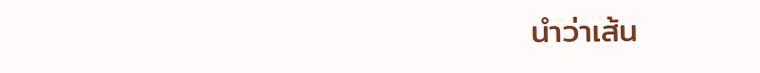นำว่าเส้น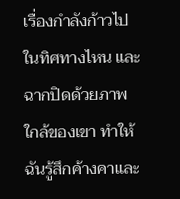เรื่องกำลังก้าวไปในทิศทางไหน และฉากปิดด้วยภาพใกล้ของเขา ทำให้ฉันรู้สึกค้างคาและ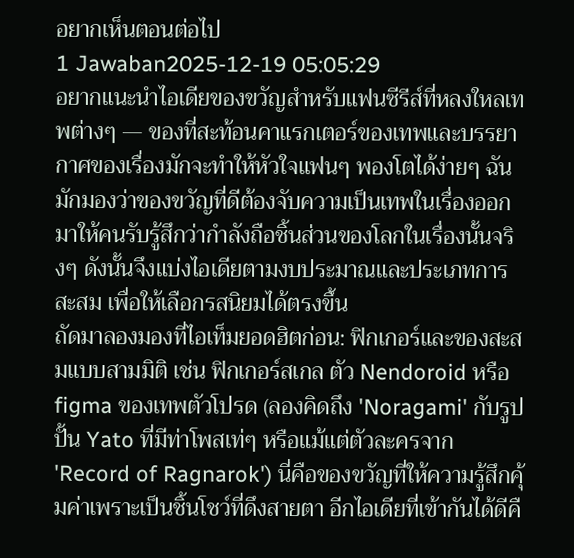อยากเห็นตอนต่อไป
1 Jawaban2025-12-19 05:05:29
อยากแนะนำไอเดียของขวัญสำหรับแฟนซีรีส์ที่หลงใหลเทพต่างๆ — ของที่สะท้อนคาแรกเตอร์ของเทพและบรรยากาศของเรื่องมักจะทำให้หัวใจแฟนๆ พองโตได้ง่ายๆ ฉันมักมองว่าของขวัญที่ดีต้องจับความเป็นเทพในเรื่องออกมาให้คนรับรู้สึกว่ากำลังถือชิ้นส่วนของโลกในเรื่องนั้นจริงๆ ดังนั้นจึงแบ่งไอเดียตามงบประมาณและประเภทการสะสม เพื่อให้เลือกรสนิยมได้ตรงขึ้น
ถัดมาลองมองที่ไอเท็มยอดฮิตก่อน: ฟิกเกอร์และของสะสมแบบสามมิติ เช่น ฟิกเกอร์สเกล ตัว Nendoroid หรือ figma ของเทพตัวโปรด (ลองคิดถึง 'Noragami' กับรูปปั้น Yato ที่มีท่าโพสเท่ๆ หรือแม้แต่ตัวละครจาก 'Record of Ragnarok') นี่คือของขวัญที่ให้ความรู้สึกคุ้มค่าเพราะเป็นชิ้นโชว์ที่ดึงสายตา อีกไอเดียที่เข้ากันได้ดีคื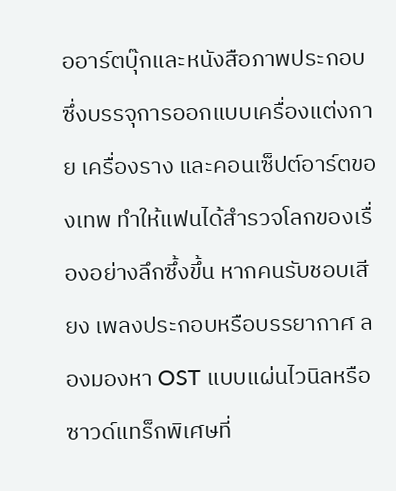ออาร์ตบุ๊กและหนังสือภาพประกอบ ซึ่งบรรจุการออกแบบเครื่องแต่งกาย เครื่องราง และคอนเซ็ปต์อาร์ตของเทพ ทำให้แฟนได้สำรวจโลกของเรื่องอย่างลึกซึ้งขึ้น หากคนรับชอบเสียง เพลงประกอบหรือบรรยากาศ ลองมองหา OST แบบแผ่นไวนิลหรือซาวด์แทร็กพิเศษที่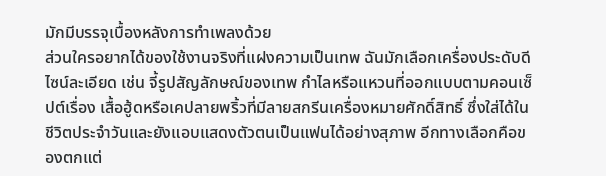มักมีบรรจุเบื้องหลังการทำเพลงด้วย
ส่วนใครอยากได้ของใช้งานจริงที่แฝงความเป็นเทพ ฉันมักเลือกเครื่องประดับดีไซน์ละเอียด เช่น จี้รูปสัญลักษณ์ของเทพ กำไลหรือแหวนที่ออกแบบตามคอนเซ็ปต์เรื่อง เสื้อฮู้ดหรือเคปลายพริ้วที่มีลายสกรีนเครื่องหมายศักดิ์สิทธิ์ ซึ่งใส่ได้ในชีวิตประจำวันและยังแอบแสดงตัวตนเป็นแฟนได้อย่างสุภาพ อีกทางเลือกคือของตกแต่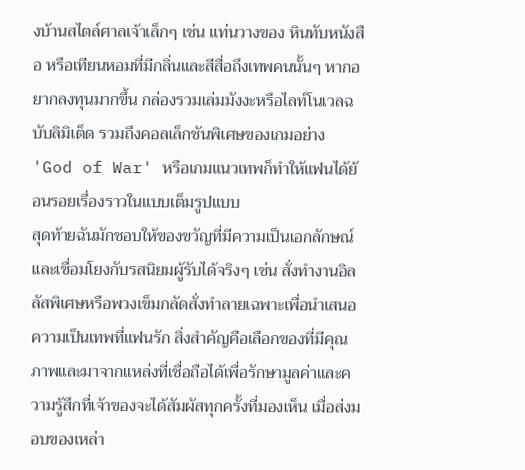งบ้านสไตล์ศาลเจ้าเล็กๆ เช่น แท่นวางของ หินทับหนังสือ หรือเทียนหอมที่มีกลิ่นและสีสื่อถึงเทพคนนั้นๆ หากอยากลงทุนมากขึ้น กล่องรวมเล่มมังงะหรือไลท์โนเวลฉบับลิมิเต็ด รวมถึงคอลเล็กชันพิเศษของเกมอย่าง 'God of War' หรือเกมแนวเทพก็ทำให้แฟนได้ย้อนรอยเรื่องราวในแบบเต็มรูปแบบ
สุดท้ายฉันมักชอบให้ของขวัญที่มีความเป็นเอกลักษณ์และเชื่อมโยงกับรสนิยมผู้รับได้จริงๆ เช่น สั่งทำงานอิลลัสพิเศษหรือพวงเข็มกลัดสั่งทำลายเฉพาะเพื่อนำเสนอความเป็นเทพที่แฟนรัก สิ่งสำคัญคือเลือกของที่มีคุณภาพและมาจากแหล่งที่เชื่อถือได้เพื่อรักษามูลค่าและความรู้สึกที่เจ้าของจะได้สัมผัสทุกครั้งที่มองเห็น เมื่อส่งมอบของเหล่า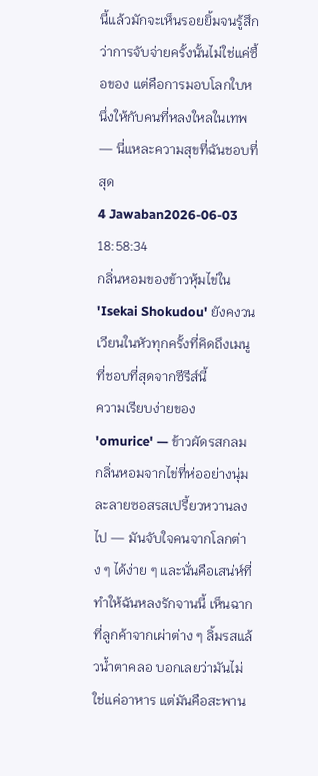นี้แล้วมักจะเห็นรอยยิ้มจนรู้สึกว่าการจับจ่ายครั้งนั้นไม่ใช่แค่ซื้อของ แต่คือการมอบโลกใบหนึ่งให้กับคนที่หลงใหลในเทพ — นี่แหละความสุขที่ฉันชอบที่สุด
4 Jawaban2026-06-03 18:58:34
กลิ่นหอมของข้าวหุ้มไข่ใน 'Isekai Shokudou' ยังคงวนเวียนในหัวทุกครั้งที่คิดถึงเมนูที่ชอบที่สุดจากซีรีส์นี้
ความเรียบง่ายของ 'omurice' — ข้าวผัดรสกลม กลิ่นหอมจากไข่ที่ห่ออย่างนุ่ม ละลายซอสรสเปรี้ยวหวานลงไป — มันจับใจคนจากโลกต่าง ๆ ได้ง่าย ๆ และนั่นคือเสน่ห์ที่ทำให้ฉันหลงรักจานนี้ เห็นฉากที่ลูกค้าจากเผ่าต่าง ๆ ลิ้มรสแล้วน้ำตาคลอ บอกเลยว่ามันไม่ใช่แค่อาหาร แต่มันคือสะพาน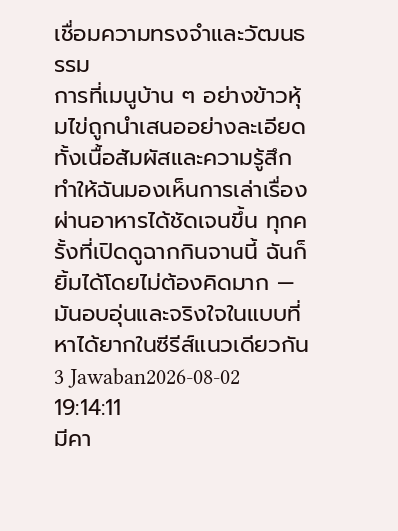เชื่อมความทรงจำและวัฒนธรรม
การที่เมนูบ้าน ๆ อย่างข้าวหุ้มไข่ถูกนำเสนออย่างละเอียดทั้งเนื้อสัมผัสและความรู้สึก ทำให้ฉันมองเห็นการเล่าเรื่องผ่านอาหารได้ชัดเจนขึ้น ทุกครั้งที่เปิดดูฉากกินจานนี้ ฉันก็ยิ้มได้โดยไม่ต้องคิดมาก — มันอบอุ่นและจริงใจในแบบที่หาได้ยากในซีรีส์แนวเดียวกัน
3 Jawaban2026-08-02 19:14:11
มีคา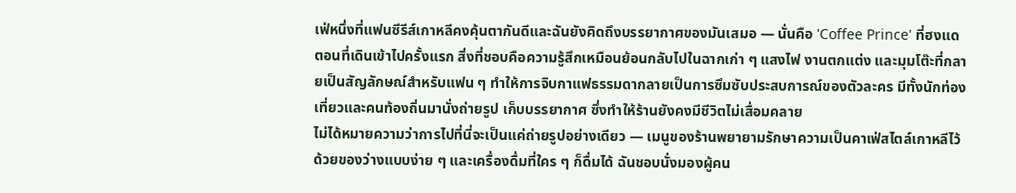เฟ่หนึ่งที่แฟนซีรีส์เกาหลีคงคุ้นตากันดีและฉันยังคิดถึงบรรยากาศของมันเสมอ — นั่นคือ 'Coffee Prince' ที่ฮงแด
ตอนที่เดินเข้าไปครั้งแรก สิ่งที่ชอบคือความรู้สึกเหมือนย้อนกลับไปในฉากเก่า ๆ แสงไฟ งานตกแต่ง และมุมโต๊ะที่กลายเป็นสัญลักษณ์สำหรับแฟน ๆ ทำให้การจิบกาแฟธรรมดากลายเป็นการซึมซับประสบการณ์ของตัวละคร มีทั้งนักท่องเที่ยวและคนท้องถิ่นมานั่งถ่ายรูป เก็บบรรยากาศ ซึ่งทำให้ร้านยังคงมีชีวิตไม่เสื่อมคลาย
ไม่ได้หมายความว่าการไปที่นี่จะเป็นแค่ถ่ายรูปอย่างเดียว — เมนูของร้านพยายามรักษาความเป็นคาเฟ่สไตล์เกาหลีไว้ด้วยของว่างแบบง่าย ๆ และเครื่องดื่มที่ใคร ๆ ก็ดื่มได้ ฉันชอบนั่งมองผู้คน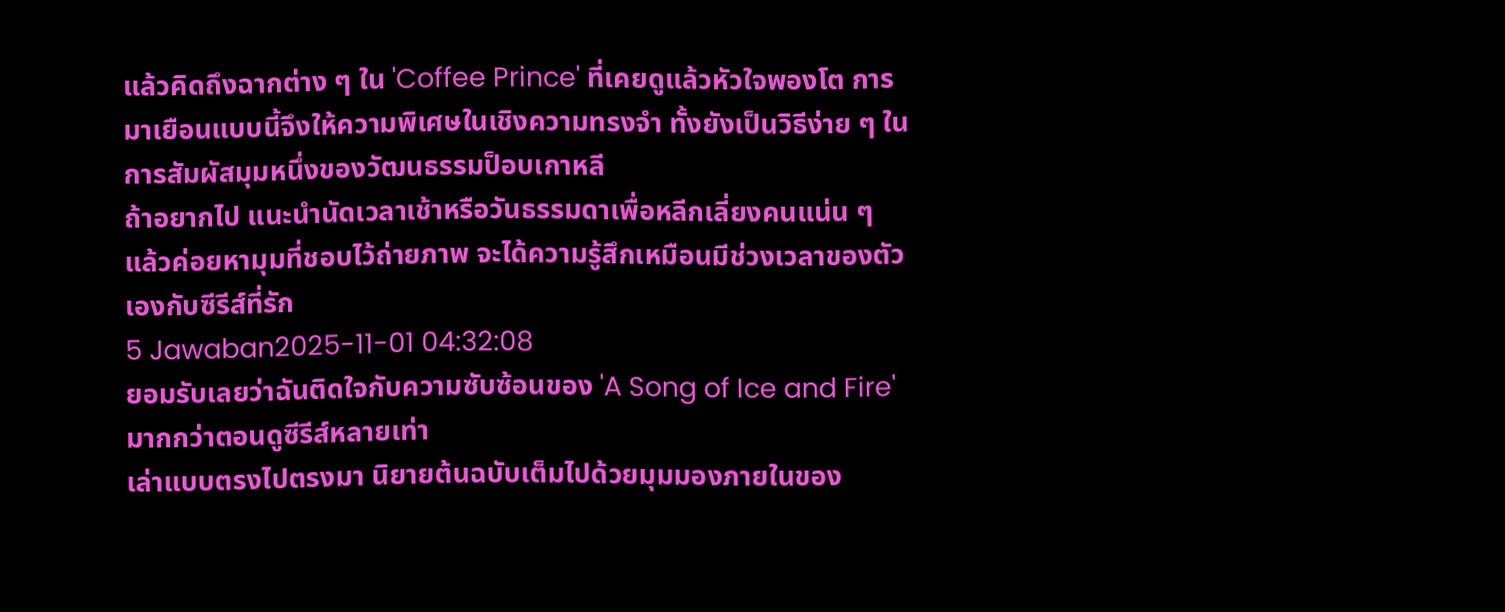แล้วคิดถึงฉากต่าง ๆ ใน 'Coffee Prince' ที่เคยดูแล้วหัวใจพองโต การมาเยือนแบบนี้จึงให้ความพิเศษในเชิงความทรงจำ ทั้งยังเป็นวิธีง่าย ๆ ในการสัมผัสมุมหนึ่งของวัฒนธรรมป็อบเกาหลี
ถ้าอยากไป แนะนำนัดเวลาเช้าหรือวันธรรมดาเพื่อหลีกเลี่ยงคนแน่น ๆ แล้วค่อยหามุมที่ชอบไว้ถ่ายภาพ จะได้ความรู้สึกเหมือนมีช่วงเวลาของตัวเองกับซีรีส์ที่รัก
5 Jawaban2025-11-01 04:32:08
ยอมรับเลยว่าฉันติดใจกับความซับซ้อนของ 'A Song of Ice and Fire' มากกว่าตอนดูซีรีส์หลายเท่า
เล่าแบบตรงไปตรงมา นิยายต้นฉบับเต็มไปด้วยมุมมองภายในของ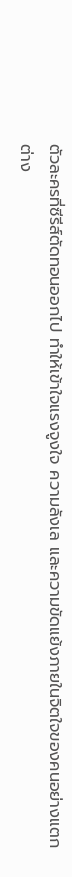ตัวละครที่ซีรีส์ตัดทอนออกไป ทำให้เข้าใจแรงจูงใจ ความลังเล และความขัดแย้งภายในจิตใจของคนอย่างแตกต่าง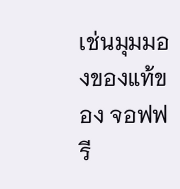เช่นมุมมองของแท้ของ จอฟฟรี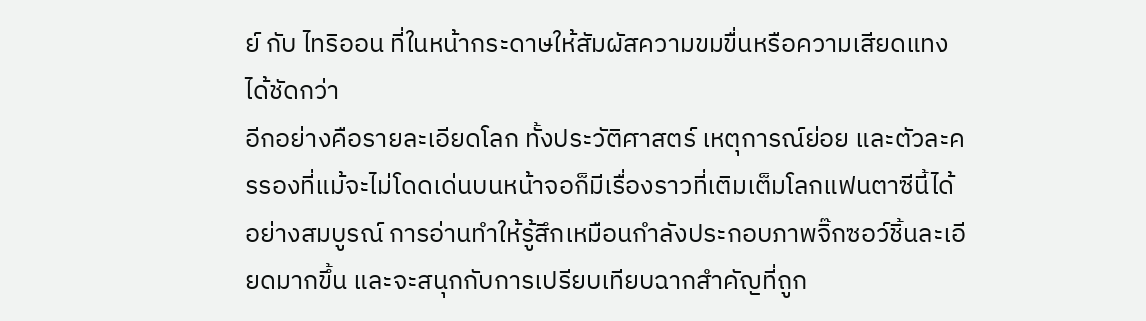ย์ กับ ไทริออน ที่ในหน้ากระดาษให้สัมผัสความขมขื่นหรือความเสียดแทงได้ชัดกว่า
อีกอย่างคือรายละเอียดโลก ทั้งประวัติศาสตร์ เหตุการณ์ย่อย และตัวละครรองที่แม้จะไม่โดดเด่นบนหน้าจอก็มีเรื่องราวที่เติมเต็มโลกแฟนตาซีนี้ได้อย่างสมบูรณ์ การอ่านทำให้รู้สึกเหมือนกำลังประกอบภาพจิ๊กซอว์ชิ้นละเอียดมากขึ้น และจะสนุกกับการเปรียบเทียบฉากสำคัญที่ถูก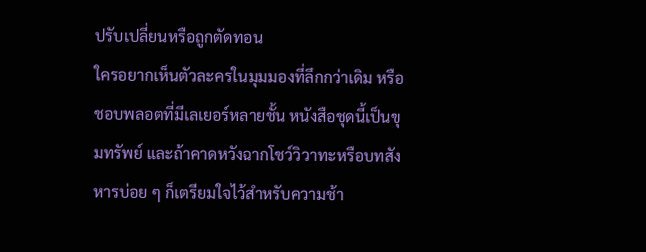ปรับเปลี่ยนหรือถูกตัดทอน
ใครอยากเห็นตัวละครในมุมมองที่ลึกกว่าเดิม หรือชอบพลอตที่มีเลเยอร์หลายชั้น หนังสือชุดนี้เป็นขุมทรัพย์ และถ้าคาดหวังฉากโชว์วิวาทะหรือบทสังหารบ่อย ๆ ก็เตรียมใจไว้สำหรับความช้า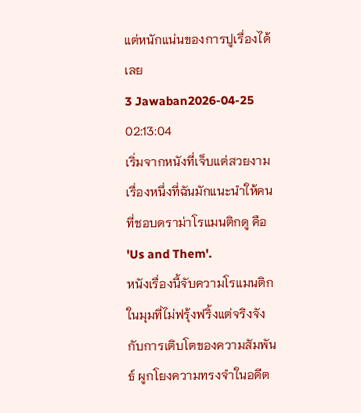แต่หนักแน่นของการปูเรื่องได้เลย
3 Jawaban2026-04-25 02:13:04
เริ่มจากหนังที่เจ็บแต่สวยงามเรื่องหนึ่งที่ฉันมักแนะนําให้คนที่ชอบดราม่าโรแมนติกดู คือ 'Us and Them'.
หนังเรื่องนี้จับความโรแมนติกในมุมที่ไม่ฟรุ้งฟริ้งแต่จริงจังกับการเติบโตของความสัมพันธ์ ผูกโยงความทรงจําในอดีต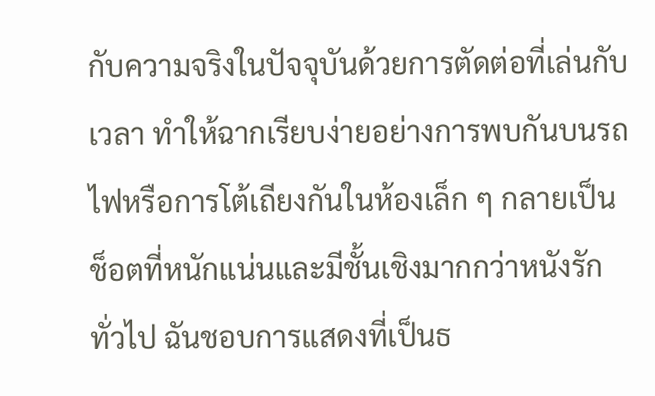กับความจริงในปัจจุบันด้วยการตัดต่อที่เล่นกับเวลา ทำให้ฉากเรียบง่ายอย่างการพบกันบนรถไฟหรือการโต้เถียงกันในห้องเล็ก ๆ กลายเป็นช็อตที่หนักแน่นและมีชั้นเชิงมากกว่าหนังรักทั่วไป ฉันชอบการแสดงที่เป็นธ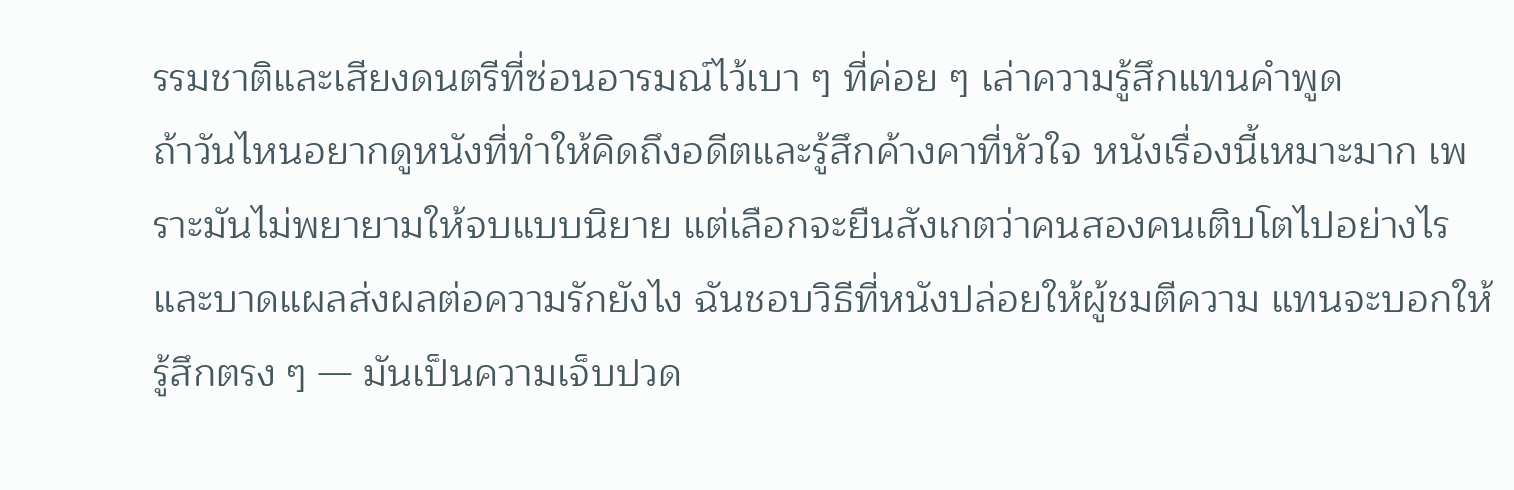รรมชาติและเสียงดนตรีที่ซ่อนอารมณ์ไว้เบา ๆ ที่ค่อย ๆ เล่าความรู้สึกแทนคำพูด
ถ้าวันไหนอยากดูหนังที่ทำให้คิดถึงอดีตและรู้สึกค้างคาที่หัวใจ หนังเรื่องนี้เหมาะมาก เพราะมันไม่พยายามให้จบแบบนิยาย แต่เลือกจะยืนสังเกตว่าคนสองคนเติบโตไปอย่างไรและบาดแผลส่งผลต่อความรักยังไง ฉันชอบวิธีที่หนังปล่อยให้ผู้ชมตีความ แทนจะบอกให้รู้สึกตรง ๆ — มันเป็นความเจ็บปวด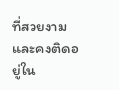ที่สวยงามและคงติดอยู่ใน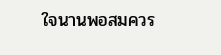ใจนานพอสมควร